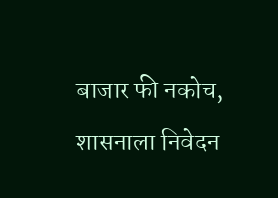बाजार फी नकोच, शासनाला निवेदन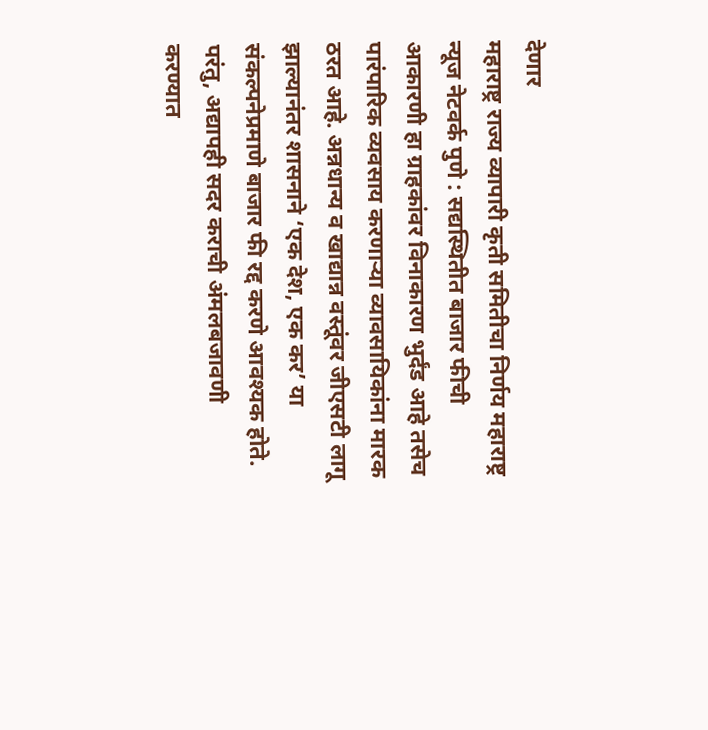देणार
महाराष्ट्र राज्य व्यापारी कृती समितीचा निर्णय महाराष्ट्र न्यूज नेटवर्क पुणे : सद्यस्थितीत बाजार फीची आकारणी हा ग्राहकांवर विनाकारण भुर्दंड आहे तसेच पारंपारिक व्यवसाय करणाऱ्या व्यावसायिकांना मारक ठरत आहे. अन्नधान्य व खाद्यान्न वस्तूंवर जीएसटी लागू झाल्यानंतर शासनाने ‘एक देश, एक कर’ या संकल्पनेप्रमाणे बाजार फी रद्द करणे आवश्यक होते. परंतु, अद्यापही सदर कराची अंमलबजावणी करण्यात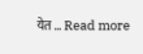येत … Read more